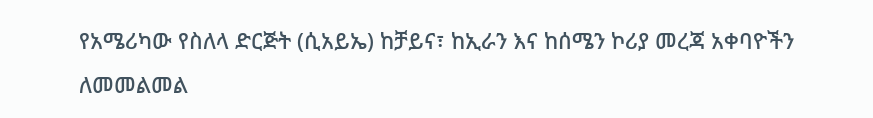የአሜሪካው የስለላ ድርጅት (ሲአይኤ) ከቻይና፣ ከኢራን እና ከሰሜን ኮሪያ መረጃ አቀባዮችን ለመመልመል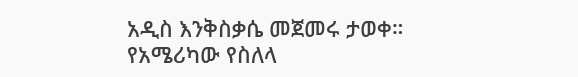አዲስ እንቅስቃሴ መጀመሩ ታወቀ።
የአሜሪካው የስለላ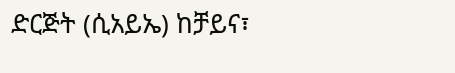ድርጅት (ሲአይኤ) ከቻይና፣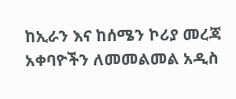ከኢራን እና ከሰሜን ኮሪያ መረጃ አቀባዮችን ለመመልመል አዲስ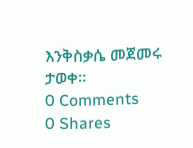እንቅስቃሴ መጀመሩ ታወቀ።
0 Comments
0 Shares